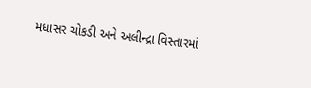મધાસર ચોકડી અને અલીન્દ્રા વિસ્તારમાં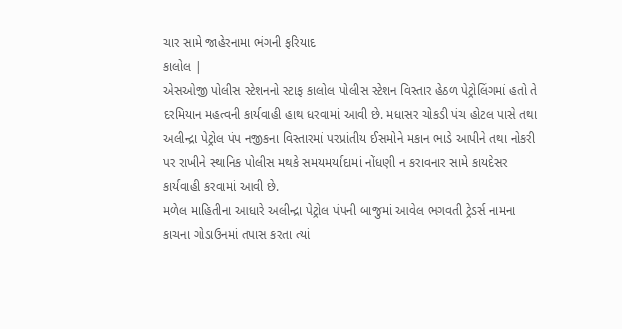ચાર સામે જાહેરનામા ભંગની ફરિયાદ
કાલોલ |
એસઓજી પોલીસ સ્ટેશનનો સ્ટાફ કાલોલ પોલીસ સ્ટેશન વિસ્તાર હેઠળ પેટ્રોલિંગમાં હતો તે દરમિયાન મહત્વની કાર્યવાહી હાથ ધરવામાં આવી છે. મધાસર ચોકડી પંચ હોટલ પાસે તથા અલીન્દ્રા પેટ્રોલ પંપ નજીકના વિસ્તારમાં પરપ્રાંતીય ઈસમોને મકાન ભાડે આપીને તથા નોકરી પર રાખીને સ્થાનિક પોલીસ મથકે સમયમર્યાદામાં નોંધણી ન કરાવનાર સામે કાયદેસર કાર્યવાહી કરવામાં આવી છે.
મળેલ માહિતીના આધારે અલીન્દ્રા પેટ્રોલ પંપની બાજુમાં આવેલ ભગવતી ટ્રેડર્સ નામના કાચના ગોડાઉનમાં તપાસ કરતા ત્યાં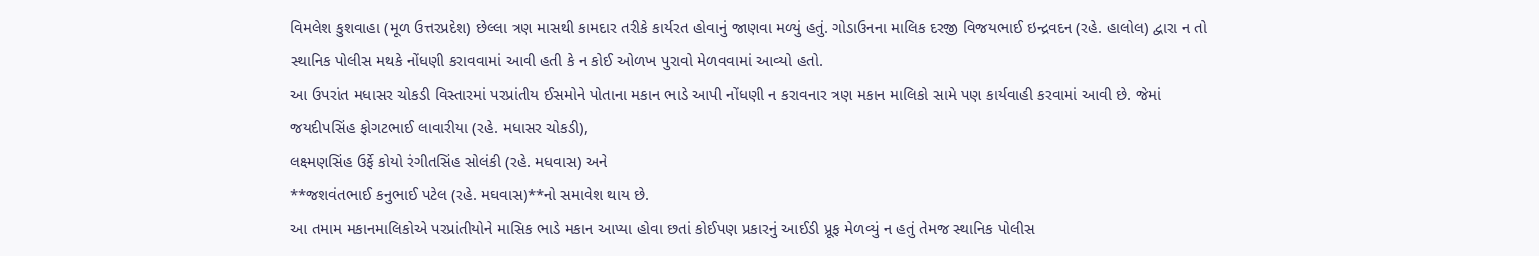વિમલેશ કુશવાહા (મૂળ ઉત્તરપ્રદેશ) છેલ્લા ત્રણ માસથી કામદાર તરીકે કાર્યરત હોવાનું જાણવા મળ્યું હતું. ગોડાઉનના માલિક દરજી વિજયભાઈ ઇન્દ્રવદન (રહે. હાલોલ) દ્વારા ન તો સ્થાનિક પોલીસ મથકે નોંધણી કરાવવામાં આવી હતી કે ન કોઈ ઓળખ પુરાવો મેળવવામાં આવ્યો હતો.
આ ઉપરાંત મધાસર ચોકડી વિસ્તારમાં પરપ્રાંતીય ઈસમોને પોતાના મકાન ભાડે આપી નોંધણી ન કરાવનાર ત્રણ મકાન માલિકો સામે પણ કાર્યવાહી કરવામાં આવી છે. જેમાં
જયદીપસિંહ ફોગટભાઈ લાવારીયા (રહે. મધાસર ચોકડી),
લક્ષ્મણસિંહ ઉર્ફે કોયો રંગીતસિંહ સોલંકી (રહે. મધવાસ) અને
**જશવંતભાઈ કનુભાઈ પટેલ (રહે. મઘવાસ)**નો સમાવેશ થાય છે.
આ તમામ મકાનમાલિકોએ પરપ્રાંતીયોને માસિક ભાડે મકાન આપ્યા હોવા છતાં કોઈપણ પ્રકારનું આઈડી પ્રૂફ મેળવ્યું ન હતું તેમજ સ્થાનિક પોલીસ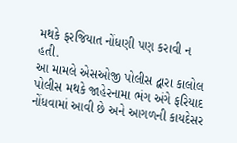મથકે ફરજિયાત નોંધણી પણ કરાવી ન હતી.
આ મામલે એસઓજી પોલીસ દ્વારા કાલોલ પોલીસ મથકે જાહેરનામા ભંગ અંગે ફરિયાદ નોંધવામાં આવી છે અને આગળની કાયદેસર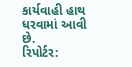કાર્યવાહી હાથ ધરવામાં આવી છે.
રિપોર્ટર: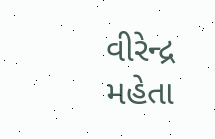વીરેન્દ્ર મહેતા